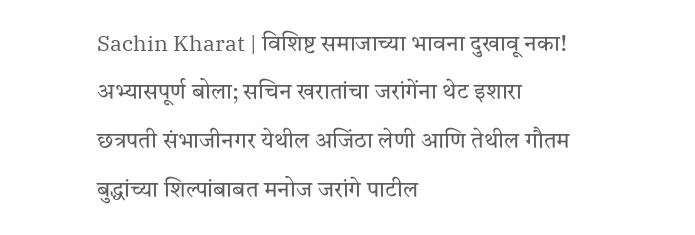Sachin Kharat | विशिष्ट समाजाच्या भावना दुखावू नका! अभ्यासपूर्ण बोला; सचिन खरातांचा जरांगेंना थेट इशारा
छत्रपती संभाजीनगर येथील अजिंठा लेणी आणि तेथील गौतम बुद्धांच्या शिल्पांबाबत मनोज जरांगे पाटील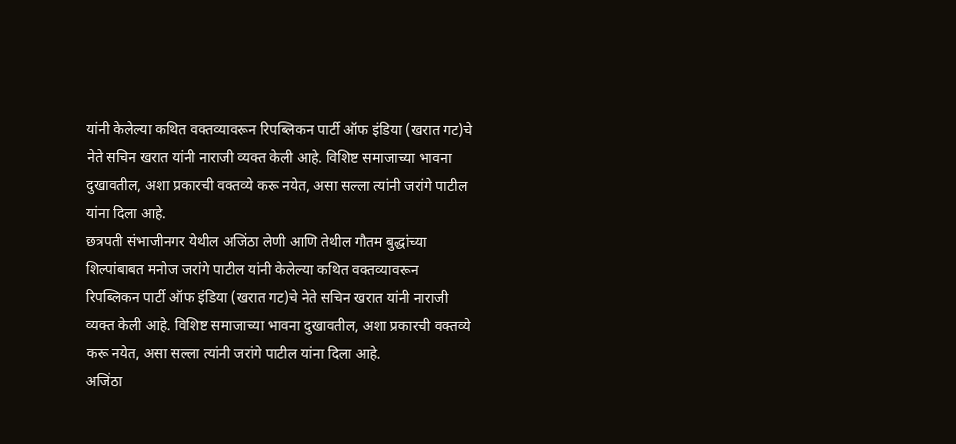यांनी केलेल्या कथित वक्तव्यावरून रिपब्लिकन पार्टी ऑफ इंडिया (खरात गट)चे नेते सचिन खरात यांनी नाराजी व्यक्त केली आहे. विशिष्ट समाजाच्या भावना दुखावतील, अशा प्रकारची वक्तव्ये करू नयेत, असा सल्ला त्यांनी जरांगे पाटील यांना दिला आहे.
छत्रपती संभाजीनगर येथील अजिंठा लेणी आणि तेथील गौतम बुद्धांच्या शिल्पांबाबत मनोज जरांगे पाटील यांनी केलेल्या कथित वक्तव्यावरून रिपब्लिकन पार्टी ऑफ इंडिया (खरात गट)चे नेते सचिन खरात यांनी नाराजी व्यक्त केली आहे. विशिष्ट समाजाच्या भावना दुखावतील, अशा प्रकारची वक्तव्ये करू नयेत, असा सल्ला त्यांनी जरांगे पाटील यांना दिला आहे.
अजिंठा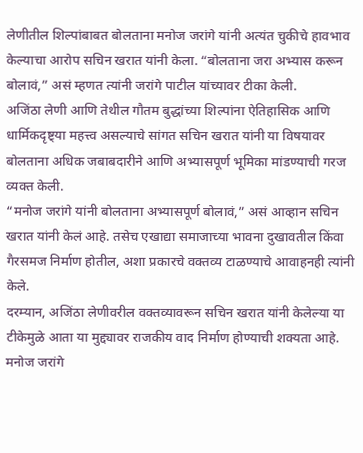लेणीतील शिल्पांबाबत बोलताना मनोज जरांगे यांनी अत्यंत चुकीचे हावभाव केल्याचा आरोप सचिन खरात यांनी केला. “बोलताना जरा अभ्यास करून बोलावं,” असं म्हणत त्यांनी जरांगे पाटील यांच्यावर टीका केली.
अजिंठा लेणी आणि तेथील गौतम बुद्धांच्या शिल्पांना ऐतिहासिक आणि धार्मिकदृष्ट्या महत्त्व असल्याचे सांगत सचिन खरात यांनी या विषयावर बोलताना अधिक जबाबदारीने आणि अभ्यासपूर्ण भूमिका मांडण्याची गरज व्यक्त केली.
“मनोज जरांगे यांनी बोलताना अभ्यासपूर्ण बोलावं,” असं आव्हान सचिन खरात यांनी केलं आहे. तसेच एखाद्या समाजाच्या भावना दुखावतील किंवा गैरसमज निर्माण होतील, अशा प्रकारचे वक्तव्य टाळण्याचे आवाहनही त्यांनी केले.
दरम्यान, अजिंठा लेणीवरील वक्तव्यावरून सचिन खरात यांनी केलेल्या या टीकेमुळे आता या मुद्द्यावर राजकीय वाद निर्माण होण्याची शक्यता आहे. मनोज जरांगे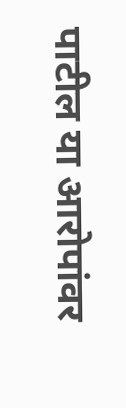पाटील या आरोपांवर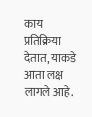काय प्रतिक्रिया देतात, याकडे आता लक्ष लागले आहे.